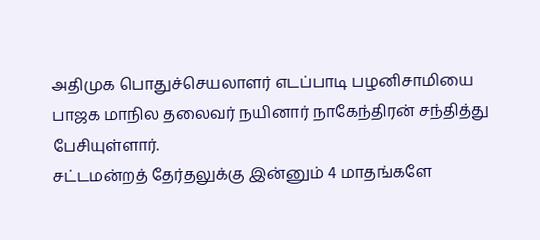அதிமுக பொதுச்செயலாளர் எடப்பாடி பழனிசாமியை பாஜக மாநில தலைவர் நயினார் நாகேந்திரன் சந்தித்து பேசியுள்ளார்.
சட்டமன்றத் தேர்தலுக்கு இன்னும் 4 மாதங்களே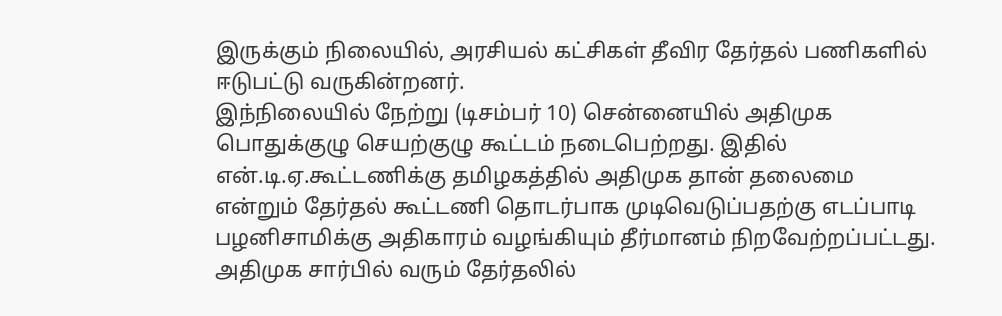இருக்கும் நிலையில், அரசியல் கட்சிகள் தீவிர தேர்தல் பணிகளில் ஈடுபட்டு வருகின்றனர்.
இந்நிலையில் நேற்று (டிசம்பர் 10) சென்னையில் அதிமுக பொதுக்குழு செயற்குழு கூட்டம் நடைபெற்றது. இதில் என்.டி.ஏ.கூட்டணிக்கு தமிழகத்தில் அதிமுக தான் தலைமை என்றும் தேர்தல் கூட்டணி தொடர்பாக முடிவெடுப்பதற்கு எடப்பாடி பழனிசாமிக்கு அதிகாரம் வழங்கியும் தீர்மானம் நிறவேற்றப்பட்டது.
அதிமுக சார்பில் வரும் தேர்தலில்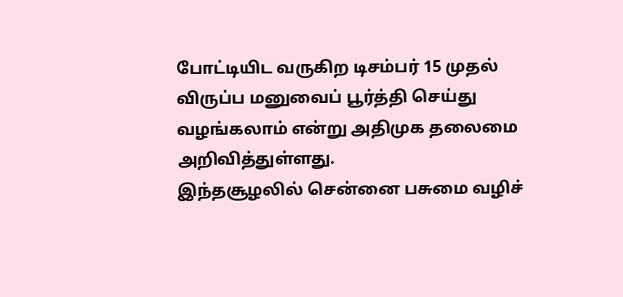போட்டியிட வருகிற டிசம்பர் 15 முதல் விருப்ப மனுவைப் பூர்த்தி செய்து வழங்கலாம் என்று அதிமுக தலைமை அறிவித்துள்ளது.
இந்தசூழலில் சென்னை பசுமை வழிச்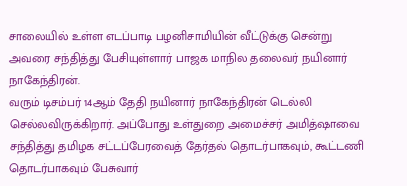சாலையில் உள்ள எடப்பாடி பழனிசாமியின் வீட்டுக்கு சென்று அவரை சந்தித்து பேசியுள்ளார் பாஜக மாநில தலைவர் நயினார் நாகேந்திரன்.
வரும் டிசம்பர் 14ஆம் தேதி நயினார் நாகேந்திரன் டெல்லி செல்லவிருக்கிறார். அப்போது உள்துறை அமைச்சர் அமித்ஷாவை சந்தித்து தமிழக சட்டப்பேரவைத் தேர்தல் தொடர்பாகவும், கூட்டணி தொடர்பாகவும் பேசுவார்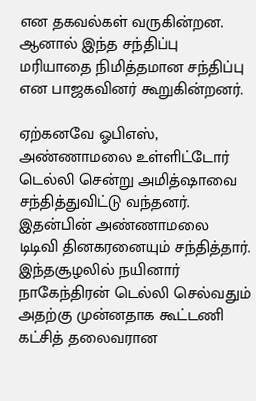என தகவல்கள் வருகின்றன. ஆனால் இந்த சந்திப்பு மரியாதை நிமித்தமான சந்திப்பு என பாஜகவினர் கூறுகின்றனர்.

ஏற்கனவே ஓபிஎஸ், அண்ணாமலை உள்ளிட்டோர் டெல்லி சென்று அமித்ஷாவை சந்தித்துவிட்டு வந்தனர்.
இதன்பின் அண்ணாமலை டிடிவி தினகரனையும் சந்தித்தார்.
இந்தசூழலில் நயினார் நாகேந்திரன் டெல்லி செல்வதும் அதற்கு முன்னதாக கூட்டணி கட்சித் தலைவரான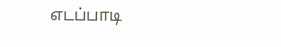எடப்பாடி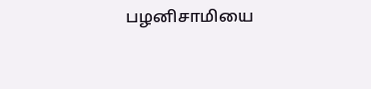பழனிசாமியை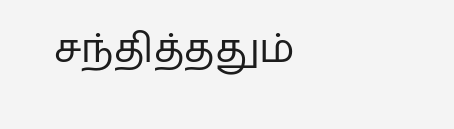சந்தித்ததும்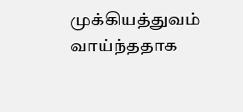முக்கியத்துவம் வாய்ந்ததாக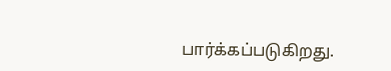பார்க்கப்படுகிறது.